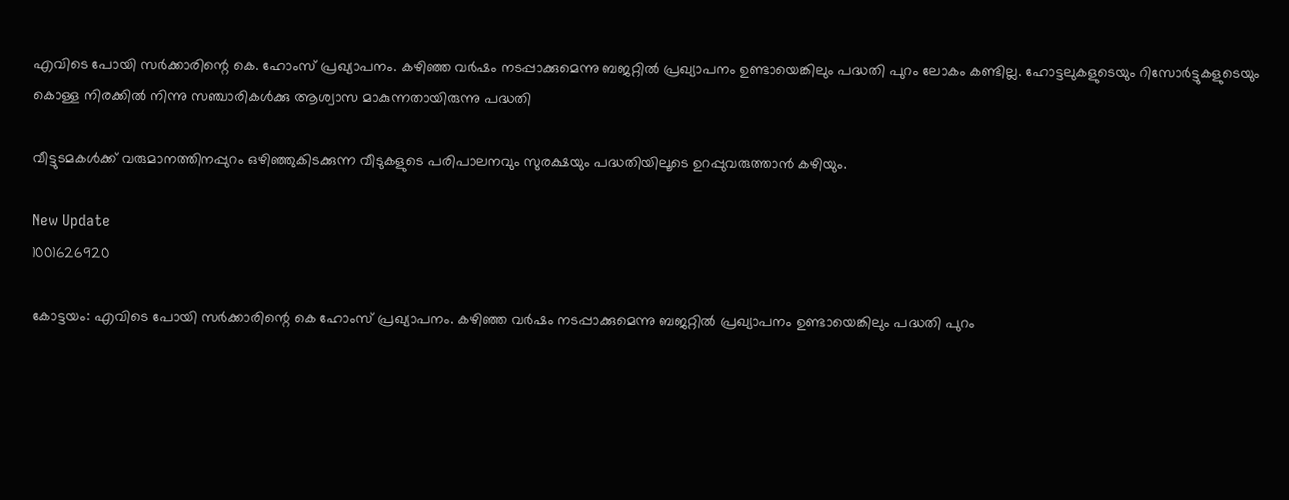എവിടെ പോയി സര്‍ക്കാരിന്റെ കെ. ഹോംസ് പ്രഖ്യാപനം. കഴിഞ്ഞ വര്‍ഷം നടപ്പാക്കുമെന്നു ബജറ്റില്‍ പ്രഖ്യാപനം ഉണ്ടായെങ്കിലും പദ്ധതി പുറം ലോകം കണ്ടില്ല. ഹോട്ടലുകളുടെയും റിസോര്‍ട്ടുകളുടെയും കൊള്ള നിരക്കില്‍ നിന്നു സഞ്ചാരികള്‍ക്കു ആശ്വാസ മാകുന്നതായിരുന്നു പദ്ധതി

വീട്ടുടമകള്‍ക്ക് വരുമാനത്തിനപ്പുറം ഒഴിഞ്ഞുകിടക്കുന്ന വീടുകളുടെ പരിപാലനവും സുരക്ഷയും പദ്ധതിയിലൂടെ ഉറപ്പുവരുത്താന്‍ കഴിയും.

New Update
1001626920

കോട്ടയം: എവിടെ പോയി സര്‍ക്കാരിന്റെ കെ ഹോംസ് പ്രഖ്യാപനം. കഴിഞ്ഞ വര്‍ഷം നടപ്പാക്കുമെന്നു ബജറ്റില്‍ പ്രഖ്യാപനം ഉണ്ടായെങ്കിലും പദ്ധതി പുറം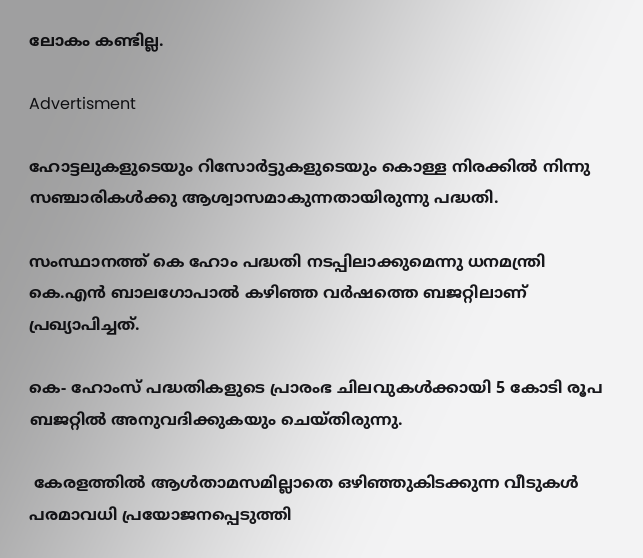ലോകം കണ്ടില്ല.

Advertisment

ഹോട്ടലുകളുടെയും റിസോര്‍ട്ടുകളുടെയും കൊള്ള നിരക്കില്‍ നിന്നു സഞ്ചാരികള്‍ക്കു ആശ്വാസമാകുന്നതായിരുന്നു പദ്ധതി.

സംസ്ഥാനത്ത് കെ ഹോം പദ്ധതി നടപ്പിലാക്കുമെന്നു ധനമന്ത്രി കെ.എന്‍ ബാലഗോപാല്‍ കഴിഞ്ഞ വര്‍ഷത്തെ ബജറ്റിലാണ് പ്രഖ്യാപിച്ചത്.

കെ- ഹോംസ് പദ്ധതികളുടെ പ്രാരംഭ ചിലവുകള്‍ക്കായി 5 കോടി രൂപ ബജറ്റില്‍ അനുവദിക്കുകയും ചെയ്തിരുന്നു.

 കേരളത്തില്‍ ആള്‍താമസമില്ലാതെ ഒഴിഞ്ഞുകിടക്കുന്ന വീടുകള്‍ പരമാവധി പ്രയോജനപ്പെടുത്തി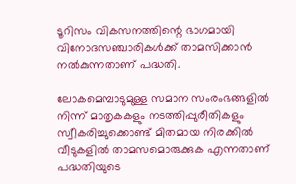ടൂറിസം വികസനത്തിന്റെ ഭാഗമായി വിനോദസഞ്ചാരികള്‍ക്ക് താമസിക്കാന്‍ നല്‍കുന്നതാണ് പദ്ധതി.

ലോകമെമ്പാടുമുള്ള സമാന സംരംഭങ്ങളില്‍ നിന്ന് മാതൃകകളും നടത്തിപ്പുരീതികളും സ്വീകരിച്ചുക്കൊണ്ട് മിതമായ നിരക്കില്‍ വീടുകളില്‍ താമസമൊരുക്കുക എന്നതാണ് പദ്ധതിയുടെ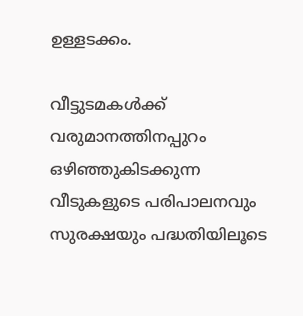ഉള്ളടക്കം.

വീട്ടുടമകള്‍ക്ക് വരുമാനത്തിനപ്പുറം ഒഴിഞ്ഞുകിടക്കുന്ന വീടുകളുടെ പരിപാലനവും സുരക്ഷയും പദ്ധതിയിലൂടെ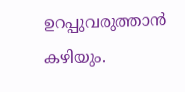ഉറപ്പുവരുത്താന്‍ കഴിയും.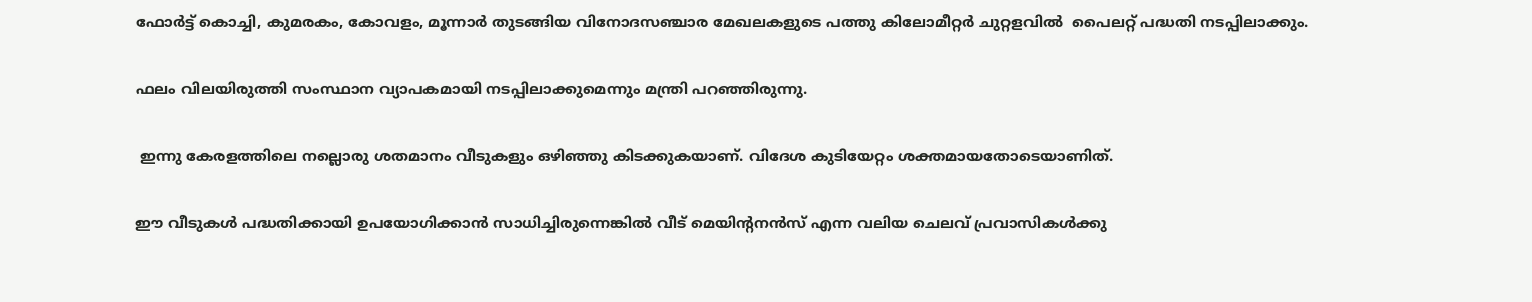ഫോര്‍ട്ട് കൊച്ചി, കുമരകം, കോവളം, മൂന്നാര്‍ തുടങ്ങിയ വിനോദസഞ്ചാര മേഖലകളുടെ പത്തു കിലോമീറ്റര്‍ ചുറ്റളവില്‍  പൈലറ്റ് പദ്ധതി നടപ്പിലാക്കും.

ഫലം വിലയിരുത്തി സംസ്ഥാന വ്യാപകമായി നടപ്പിലാക്കുമെന്നും മന്ത്രി പറഞ്ഞിരുന്നു.

 ഇന്നു കേരളത്തിലെ നല്ലൊരു ശതമാനം വീടുകളും ഒഴിഞ്ഞു കിടക്കുകയാണ്. വിദേശ കുടിയേറ്റം ശക്തമായതോടെയാണിത്.

ഈ വീടുകള്‍ പദ്ധതിക്കായി ഉപയോഗിക്കാന്‍ സാധിച്ചിരുന്നെങ്കില്‍ വീട് മെയിന്റനന്‍സ് എന്ന വലിയ ചെലവ് പ്രവാസികള്‍ക്കു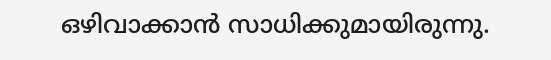ഒഴിവാക്കാന്‍ സാധിക്കുമായിരുന്നു.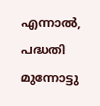എന്നാല്‍, പദ്ധതി മുന്നോട്ടു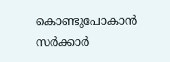കൊണ്ടുപോകാന്‍ സര്‍ക്കാര്‍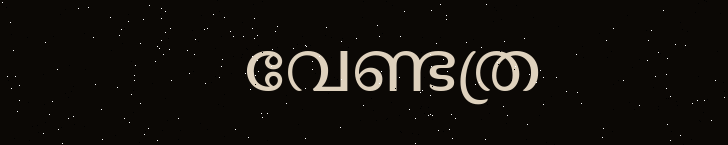വേണ്ടത്ര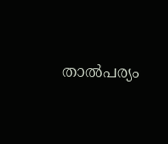താല്‍പര്യം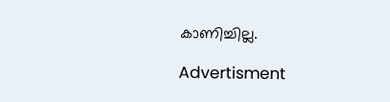കാണിച്ചില്ല.

Advertisment